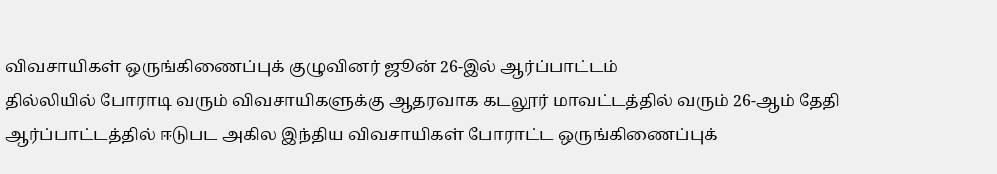விவசாயிகள் ஒருங்கிணைப்புக் குழுவினர் ஜூன் 26-இல் ஆர்ப்பாட்டம்
தில்லியில் போராடி வரும் விவசாயிகளுக்கு ஆதரவாக கடலூர் மாவட்டத்தில் வரும் 26-ஆம் தேதி ஆர்ப்பாட்டத்தில் ஈடுபட அகில இந்திய விவசாயிகள் போராட்ட ஒருங்கிணைப்புக்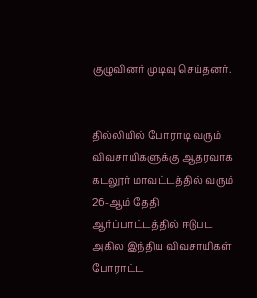குழுவினர் முடிவு செய்தனர்.


தில்லியில் போராடி வரும் விவசாயிகளுக்கு ஆதரவாக கடலூர் மாவட்டத்தில் வரும் 26-ஆம் தேதி ஆர்ப்பாட்டத்தில் ஈடுபட அகில இந்திய விவசாயிகள் போராட்ட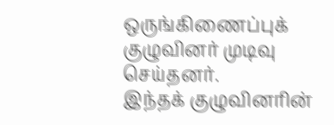ஒருங்கிணைப்புக் குழுவினர் முடிவு செய்தனர்.
இந்தக் குழுவினரின்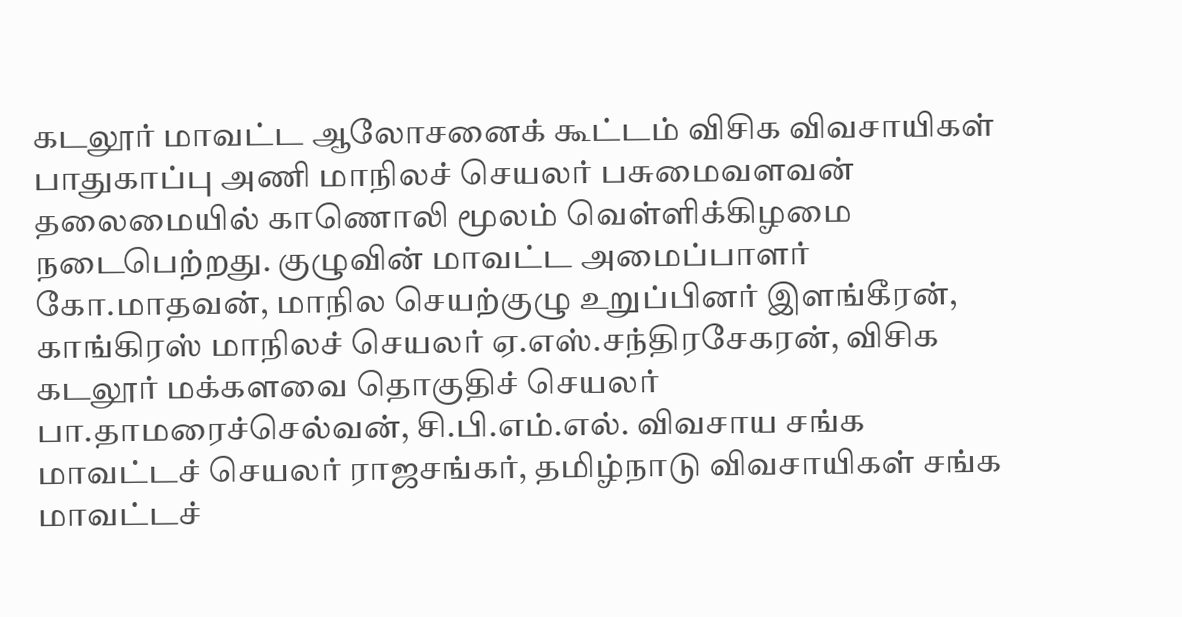கடலூர் மாவட்ட ஆலோசனைக் கூட்டம் விசிக விவசாயிகள் பாதுகாப்பு அணி மாநிலச் செயலர் பசுமைவளவன் தலைமையில் காணொலி மூலம் வெள்ளிக்கிழமை நடைபெற்றது. குழுவின் மாவட்ட அமைப்பாளர் கோ.மாதவன், மாநில செயற்குழு உறுப்பினர் இளங்கீரன், காங்கிரஸ் மாநிலச் செயலர் ஏ.எஸ்.சந்திரசேகரன், விசிக கடலூர் மக்களவை தொகுதிச் செயலர் பா.தாமரைச்செல்வன், சி.பி.எம்.எல். விவசாய சங்க மாவட்டச் செயலர் ராஜசங்கர், தமிழ்நாடு விவசாயிகள் சங்க மாவட்டச்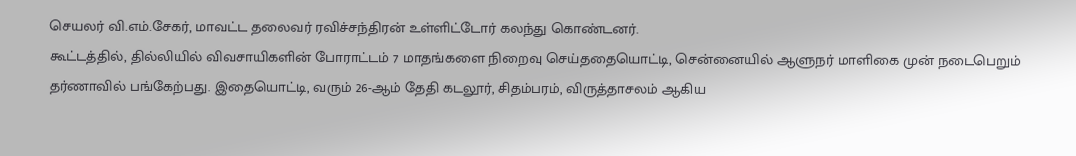செயலர் வி.எம்.சேகர், மாவட்ட தலைவர் ரவிச்சந்திரன் உள்ளிட்டோர் கலந்து கொண்டனர்.
கூட்டத்தில், தில்லியில் விவசாயிகளின் போராட்டம் 7 மாதங்களை நிறைவு செய்ததையொட்டி, சென்னையில் ஆளுநர் மாளிகை முன் நடைபெறும் தர்ணாவில் பங்கேற்பது. இதையொட்டி, வரும் 26-ஆம் தேதி கடலூர், சிதம்பரம், விருத்தாசலம் ஆகிய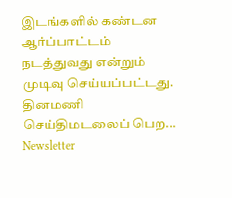இடங்களில் கண்டன ஆர்ப்பாட்டம் நடத்துவது என்றும் முடிவு செய்யப்பட்டது.
தினமணி செய்திமடலைப் பெற... Newsletter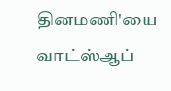தினமணி'யை வாட்ஸ்ஆப்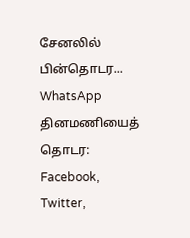சேனலில் பின்தொடர... WhatsApp
தினமணியைத் தொடர: Facebook, Twitter,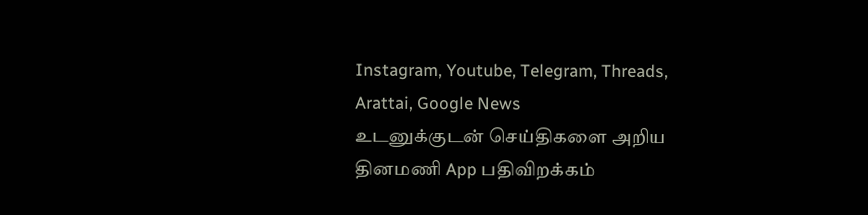Instagram, Youtube, Telegram, Threads, Arattai, Google News
உடனுக்குடன் செய்திகளை அறிய தினமணி App பதிவிறக்கம்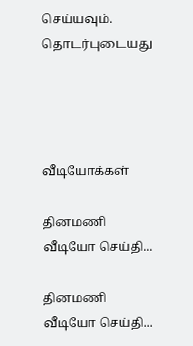செய்யவும்.
தொடர்புடையது




வீடியோக்கள்

தினமணி வீடியோ செய்தி...

தினமணி வீடியோ செய்தி...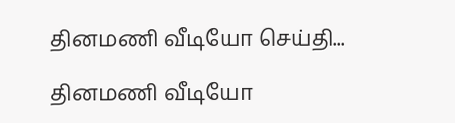தினமணி வீடியோ செய்தி...

தினமணி வீடியோ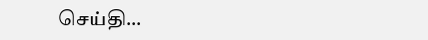செய்தி...